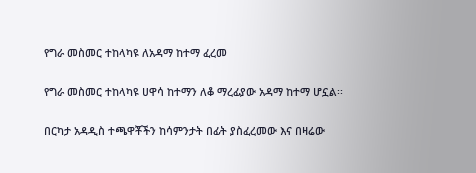የግራ መስመር ተከላካዩ ለአዳማ ከተማ ፈረመ

የግራ መስመር ተከላካዩ ሀዋሳ ከተማን ለቆ ማረፊያው አዳማ ከተማ ሆኗል፡፡

በርካታ አዳዲስ ተጫዋቾችን ከሳምንታት በፊት ያስፈረመው እና በዛሬው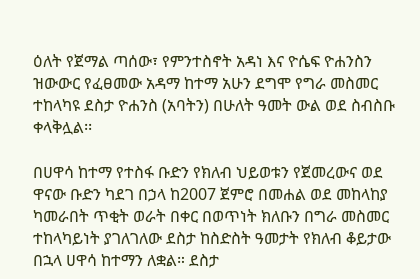ዕለት የጀማል ጣሰው፣ የምንተስኖት አዳነ እና ዮሴፍ ዮሐንስን ዝውውር የፈፀመው አዳማ ከተማ አሁን ደግሞ የግራ መስመር ተከላካዩ ደስታ ዮሐንስ (አባትን) በሁለት ዓመት ውል ወደ ስብስቡ ቀላቅሏል፡፡

በሀዋሳ ከተማ የተስፋ ቡድን የክለብ ህይወቱን የጀመረውና ወደ ዋናው ቡድን ካደገ በኃላ ከ2007 ጀምሮ በመሐል ወደ መከላከያ ካመራበት ጥቂት ወራት በቀር በወጥነት ክለቡን በግራ መስመር ተከላካይነት ያገለገለው ደስታ ከስድስት ዓመታት የክለብ ቆይታው በኋላ ሀዋሳ ከተማን ለቋል። ደስታ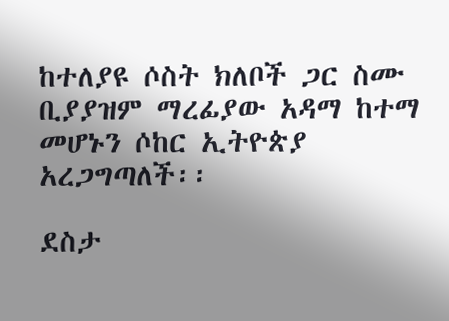ከተለያዩ ሶስት ክለቦች ጋር ስሙ ቢያያዝም ማረፊያው አዳማ ከተማ መሆኑን ሶከር ኢትዮጵያ አረጋግጣለች፡፡

ደስታ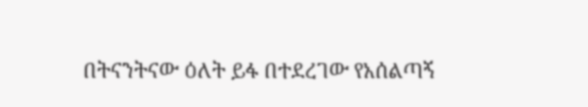በትናንትናው ዕለት ይፋ በተደረገው የአሰልጣኝ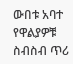ውበቱ አባተ የዋልያዎቹ ስብስብ ጥሪ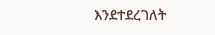እንደተደረገለት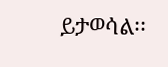ይታወሳል፡፡